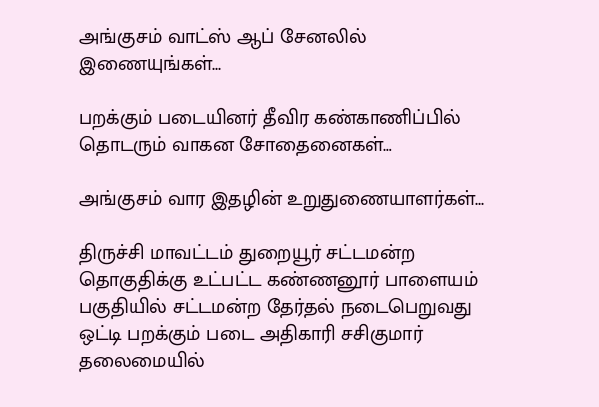அங்குசம் வாட்ஸ் ஆப் சேனலில் இணையுங்கள்...

பறக்கும் படையினர் தீவிர கண்காணிப்பில் தொடரும் வாகன சோதைனைகள்…

அங்குசம் வார இதழின் உறுதுணையாளர்கள்...

திருச்சி மாவட்டம் துறையூர் சட்டமன்ற தொகுதிக்கு உட்பட்ட கண்ணனூர் பாளையம் பகுதியில் சட்டமன்ற தேர்தல் நடைபெறுவது ஒட்டி பறக்கும் படை அதிகாரி சசிகுமார் தலைமையில்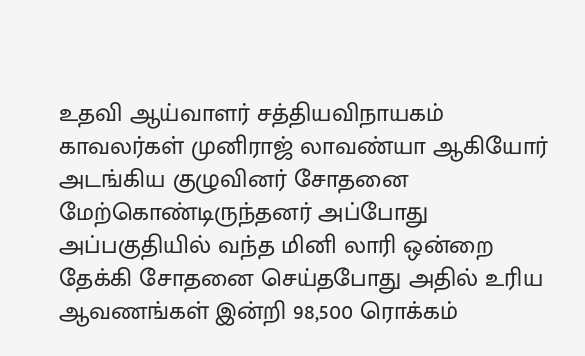உதவி ஆய்வாளர் சத்தியவிநாயகம் காவலர்கள் முனிராஜ் லாவண்யா ஆகியோர் அடங்கிய குழுவினர் சோதனை மேற்கொண்டிருந்தனர் அப்போது அப்பகுதியில் வந்த மினி லாரி ஒன்றை தேக்கி சோதனை செய்தபோது அதில் உரிய ஆவணங்கள் இன்றி 98,500 ரொக்கம்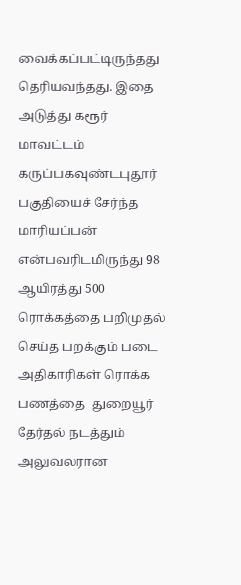வைக்கப்பட்டிருந்தது தெரியவந்தது. இதை அடுத்து கரூர் மாவட்டம் கருப்பகவுண்டபுதூர் பகுதியைச் சேர்ந்த மாரியப்பன் என்பவரிடமிருந்து 98 ஆயிரத்து 500 ரொக்கத்தை பறிமுதல் செய்த பறக்கும் படை அதிகாரிகள் ரொக்க பணத்தை  துறையூர் தேர்தல் நடத்தும் அலுவலரான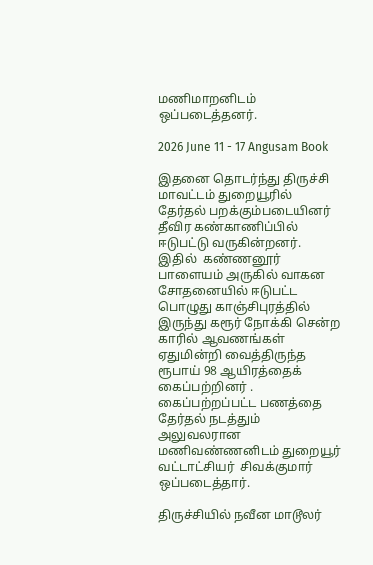மணிமாறனிடம் ஒப்படைத்தனர்.

2026 June 11 - 17 Angusam Book

இதனை தொடர்ந்து திருச்சி மாவட்டம் துறையூரில் தேர்தல் பறக்கும்படையினர் தீவிர கண்காணிப்பில் ஈடுபட்டு வருகின்றனர். இதில்  கண்ணனூர் பாளையம் அருகில் வாகன சோதனையில் ஈடுபட்ட பொழுது காஞ்சிபுரத்தில் இருந்து கரூர் நோக்கி சென்ற காரில் ஆவணங்கள் ஏதுமின்றி வைத்திருந்த ரூபாய் 98 ஆயிரத்தைக் கைப்பற்றினர் . கைப்பற்றப்பட்ட பணத்தை தேர்தல் நடத்தும் அலுவலரான மணிவண்ணனிடம் துறையூர் வட்டாட்சியர்  சிவக்குமார் ஒப்படைத்தார்.

திருச்சியில் நவீன மாடூலர்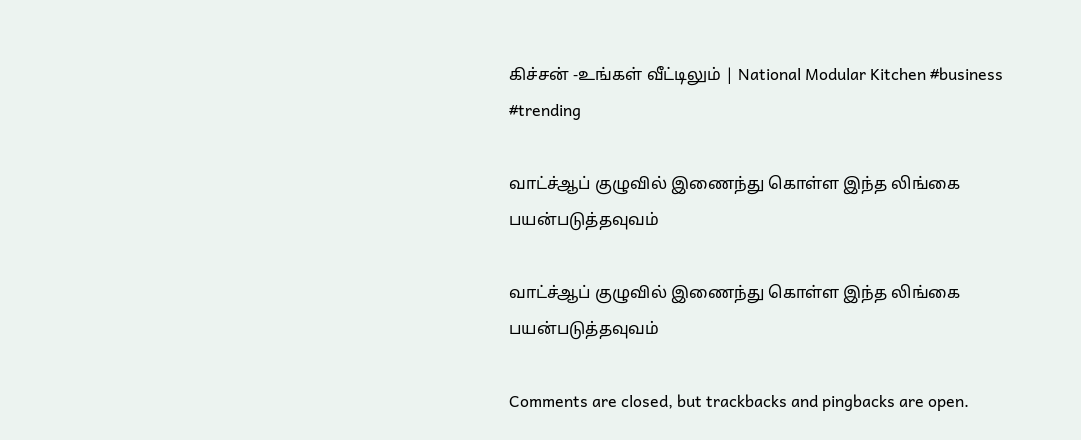கிச்சன் -உங்கள் வீட்டிலும் | National Modular Kitchen #business #trending

வாட்ச்ஆப் குழுவில் இணைந்து கொள்ள இந்த லிங்கை பயன்படுத்தவுவம்

வாட்ச்ஆப் குழுவில் இணைந்து கொள்ள இந்த லிங்கை பயன்படுத்தவுவம்

Comments are closed, but trackbacks and pingbacks are open.